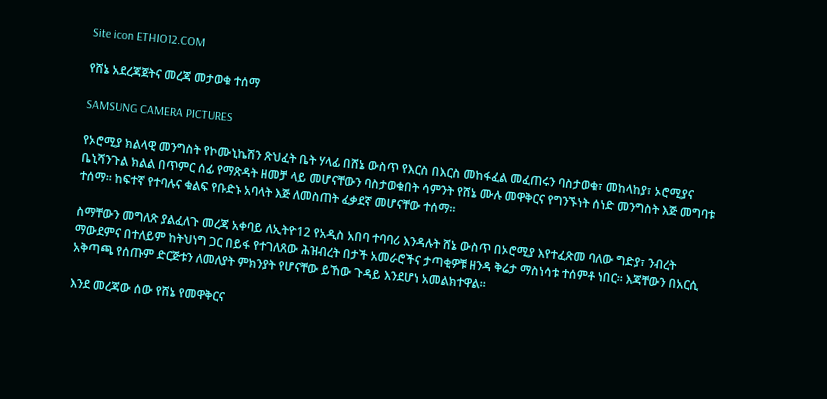Site icon ETHIO12.COM

የሸኔ አደረጃጀትና መረጃ መታወቁ ተሰማ

SAMSUNG CAMERA PICTURES

የኦሮሚያ ክልላዊ መንግስት የኮሙኒኬሽን ጽህፈት ቤት ሃላፊ በሸኔ ውስጥ የእርስ በእርስ መከፋፈል መፈጠሩን ባስታወቁ፣ መከላከያ፣ ኦሮሚያና ቤኒሻንጉል ክልል በጥምር ሰፊ የማጽዳት ዘመቻ ላይ መሆናቸውን ባስታወቁበት ሳምንት የሸኔ ሙሉ መዋቅርና የግንኙነት ሰነድ መንግስት እጅ መግባቱ ተሰማ። ከፍተኛ የተባሉና ቁልፍ የቡድኑ አባላት እጅ ለመስጠት ፈቃደኛ መሆናቸው ተሰማ።

ስማቸውን መግለጽ ያልፈለጉ መረጃ አቀባይ ለኢትዮ12 የአዲስ አበባ ተባባሪ እንዳሉት ሸኔ ውስጥ በኦሮሚያ እየተፈጽመ ባለው ግድያ፣ ንብረት ማውደምና በተለይም ከትህነግ ጋር በይፋ የተገለጸው ሕዝብረት በታች አመራሮችና ታጣቂዎቹ ዘንዳ ቅሬታ ማስነሳቱ ተሰምቶ ነበር። እጃቸውን በአርሲ አቅጣጫ የሰጡም ድርጅቱን ለመለያት ምክንያት የሆናቸው ይኸው ጉዳይ እንደሆነ አመልክተዋል።

እንደ መረጃው ሰው የሸኔ የመዋቅርና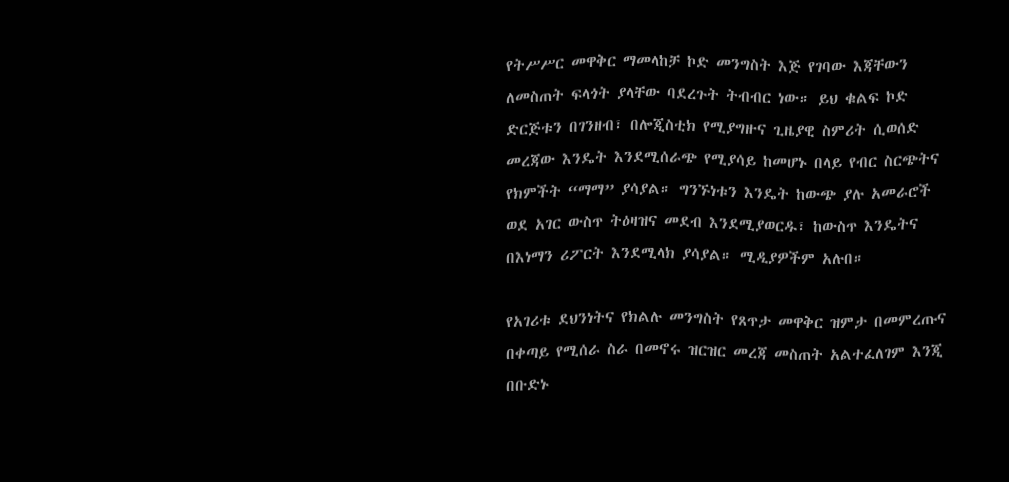የትሥሥር መዋቅር ማመላከቻ ኮድ መንግስት እጅ የገባው እጃቸውን ለመስጠት ፍላጎት ያላቸው ባደረጉት ትብብር ነው። ይህ ቁልፍ ኮድ ድርጅቱን በገንዘብ፣ በሎጂስቲክ የሚያግዙና ጊዜያዊ ስምሪት ሲወሰድ መረጃው እንዴት እንደሚሰራጭ የሚያሳይ ከመሆኑ በላይ የብር ስርጭትና የክምችት “ማማ” ያሳያል። ግንኙነቱን እንዴት ከውጭ ያሉ አመራሮች ወደ አገር ውስጥ ትዕዛዝና መደብ እንደሚያወርዱ፣ ከውስጥ እንዴትና በእነማን ሪፖርት እንደሚላክ ያሳያል። ሚዲያዎችም አሉበ።

የአገሪቱ ደህንነትና የክልሉ መንግስት የጸጥታ መዋቅር ዝምታ በመምረጡና በቀጣይ የሚሰራ ስራ በመኖሩ ዝርዝር መረጃ መስጠት አልተፈለገም እንጂ በቡድኑ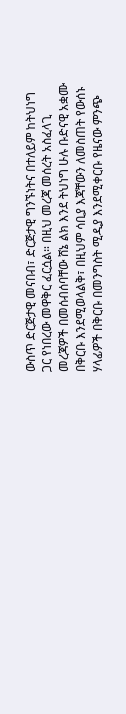ውስጥ ድርጅታዊ መናበብ፣ ድርጅታዊ ግንኙነትና በተለይም ከትህነግ ጋር የነበረው መዋቅር ፈርሷል። በዚህ መረጃ መሰረት አስፈላጊ መረጃዎች በመሰብሰባቸው ሸኔ ልክ እንደ ትህነግ ሁሉ ቡድናዊ አቋሙ በቅርቡ እንደሚወላልቅ፣ በዚህም ሳቢያ እጃቸውን ለመስጠት የውሰኑ ሃላፊዎች በቅርቡ በመንግስት ሚዲያ እንደሚቀርቡ የዜናው ምንጭ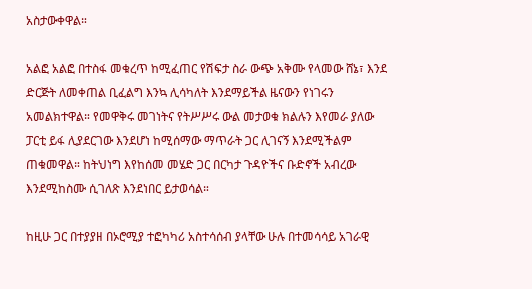አስታውቀዋል።

አልፎ አልፎ በተስፋ መቁረጥ ከሚፈጠር የሽፍታ ስራ ውጭ አቅሙ የላመው ሸኔ፣ እንደ ድርጅት ለመቀጠል ቢፈልግ እንኳ ሊሳካለት እንደማይችል ዜናውን የነገሩን አመልክተዋል። የመዋቅሩ መገነትና የትሥሥሩ ውል መታወቁ ክልሉን እየመራ ያለው ፓርቲ ይፋ ሊያደርገው እንደሆነ ከሚሰማው ማጥራት ጋር ሊገናኝ እንደሚችልም ጠቁመዋል። ከትህነግ እየከሰመ መሄድ ጋር በርካታ ጉዳዮችና ቡድኖች አብረው እንደሚከስሙ ሲገለጽ እንደነበር ይታወሳል።

ከዚሁ ጋር በተያያዘ በኦሮሚያ ተፎካካሪ አስተሳሰብ ያላቸው ሁሉ በተመሳሳይ አገራዊ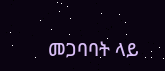መጋባባት ላይ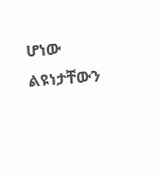ሆነው ልዩነታቸውን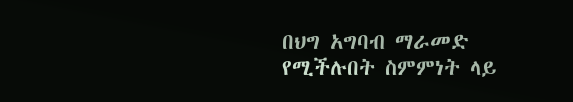በህግ አግባብ ማራመድ የሚችሉበት ስምምነት ላይ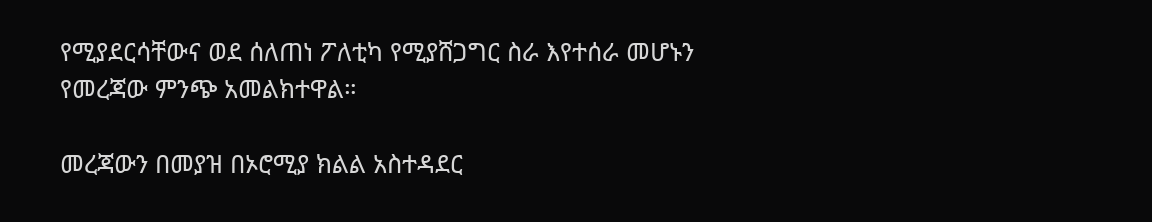የሚያደርሳቸውና ወደ ሰለጠነ ፖለቲካ የሚያሸጋግር ስራ እየተሰራ መሆኑን የመረጃው ምንጭ አመልክተዋል።

መረጃውን በመያዝ በኦሮሚያ ክልል አስተዳደር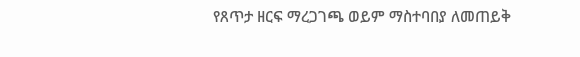የጸጥታ ዘርፍ ማረጋገጫ ወይም ማስተባበያ ለመጠይቅ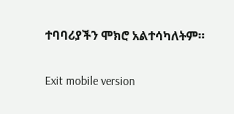ተባባሪያችን ሞክሮ አልተሳካለትም።

Exit mobile version